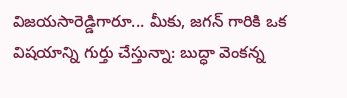విజయసారెడ్డిగారూ... మీకు, జగన్ గారికి ఒక విషయాన్ని గుర్తు చేస్తున్నా: బుద్ధా వెంకన్న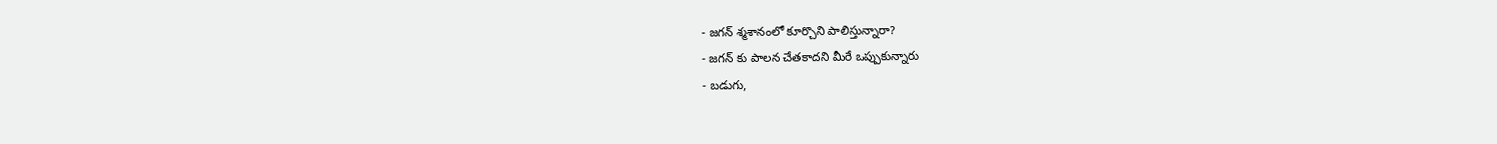- జగన్ శ్మశానంలో కూర్చొని పాలిస్తున్నారా?
- జగన్ కు పాలన చేతకాదని మీరే ఒప్పుకున్నారు
- బడుగు,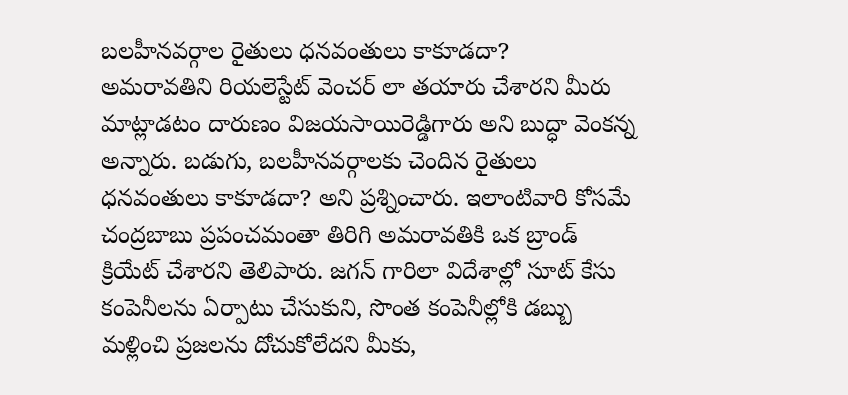బలహీనవర్గాల రైతులు ధనవంతులు కాకూడదా?
అమరావతిని రియలెస్టేట్ వెంచర్ లా తయారు చేశారని మీరు మాట్లాడటం దారుణం విజయసాయిరెడ్డిగారు అని బుద్ధా వెంకన్న అన్నారు. బడుగు, బలహీనవర్గాలకు చెందిన రైతులు ధనవంతులు కాకూడదా? అని ప్రశ్నించారు. ఇలాంటివారి కోసమే చంద్రబాబు ప్రపంచమంతా తిరిగి అమరావతికి ఒక బ్రాండ్ క్రియేట్ చేశారని తెలిపారు. జగన్ గారిలా విదేశాల్లో సూట్ కేసు కంపెనీలను ఏర్పాటు చేసుకుని, సొంత కంపెనీల్లోకి డబ్బు మళ్లించి ప్రజలను దోచుకోలేదని మీకు,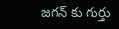జగన్ కు గుర్తు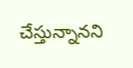చేస్తున్నానని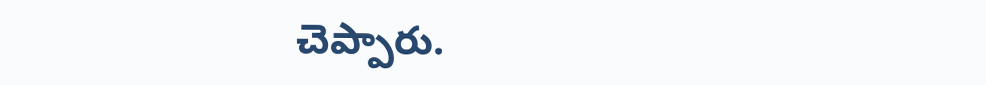చెప్పారు.